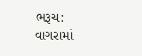ભરૂચ:
વાગરામાં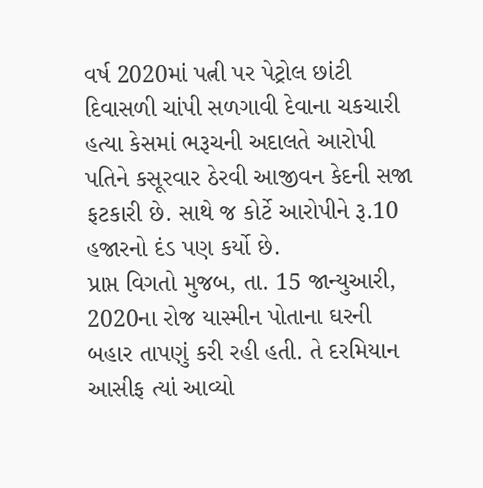વર્ષ 2020માં પત્ની પર પેટ્રોલ છાંટી દિવાસળી ચાંપી સળગાવી દેવાના ચકચારી હત્યા કેસમાં ભરૂચની અદાલતે આરોપી પતિને કસૂરવાર ઠેરવી આજીવન કેદની સજા ફટકારી છે. સાથે જ કોર્ટે આરોપીને રૂ.10 હજારનો દંડ પણ કર્યો છે.
પ્રાપ્ત વિગતો મુજબ, તા. 15 જાન્યુઆરી, 2020ના રોજ યાસ્મીન પોતાના ઘરની બહાર તાપણું કરી રહી હતી. તે દરમિયાન આસીફ ત્યાં આવ્યો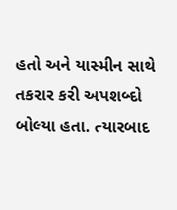હતો અને યાસ્મીન સાથે તકરાર કરી અપશબ્દો બોલ્યા હતા. ત્યારબાદ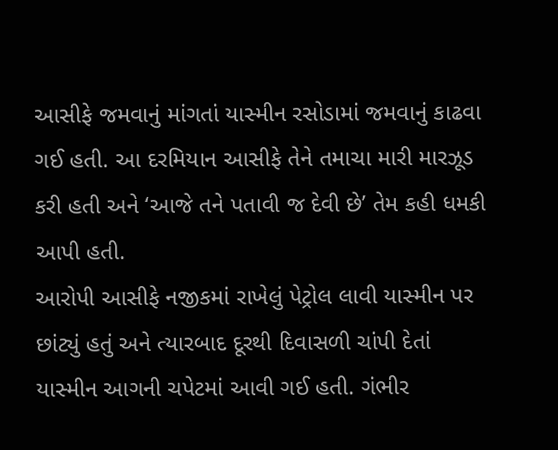આસીફે જમવાનું માંગતાં યાસ્મીન રસોડામાં જમવાનું કાઢવા ગઈ હતી. આ દરમિયાન આસીફે તેને તમાચા મારી મારઝૂડ કરી હતી અને ‘આજે તને પતાવી જ દેવી છે’ તેમ કહી ધમકી આપી હતી.
આરોપી આસીફે નજીકમાં રાખેલું પેટ્રોલ લાવી યાસ્મીન પર છાંટ્યું હતું અને ત્યારબાદ દૂરથી દિવાસળી ચાંપી દેતાં યાસ્મીન આગની ચપેટમાં આવી ગઈ હતી. ગંભીર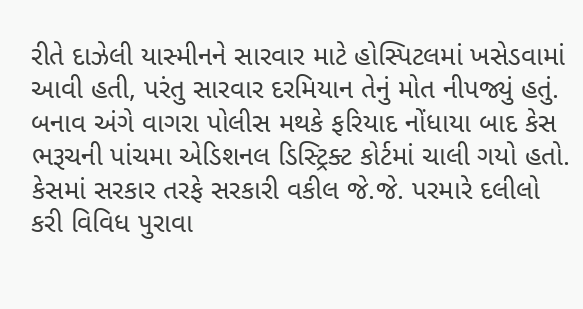રીતે દાઝેલી યાસ્મીનને સારવાર માટે હોસ્પિટલમાં ખસેડવામાં આવી હતી, પરંતુ સારવાર દરમિયાન તેનું મોત નીપજ્યું હતું.
બનાવ અંગે વાગરા પોલીસ મથકે ફરિયાદ નોંધાયા બાદ કેસ ભરૂચની પાંચમા એડિશનલ ડિસ્ટ્રિક્ટ કોર્ટમાં ચાલી ગયો હતો. કેસમાં સરકાર તરફે સરકારી વકીલ જે.જે. પરમારે દલીલો કરી વિવિધ પુરાવા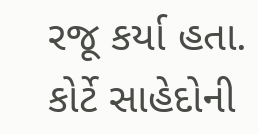રજૂ કર્યા હતા.
કોર્ટે સાહેદોની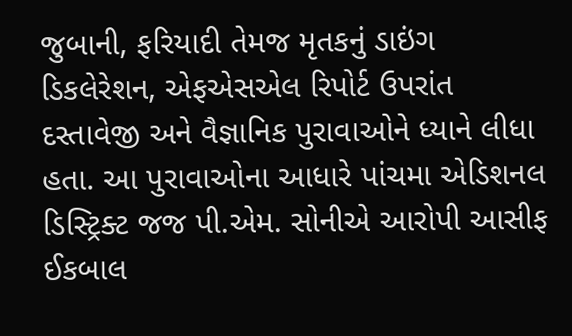જુબાની, ફરિયાદી તેમજ મૃતકનું ડાઇંગ ડિકલેરેશન, એફએસએલ રિપોર્ટ ઉપરાંત દસ્તાવેજી અને વૈજ્ઞાનિક પુરાવાઓને ધ્યાને લીધા હતા. આ પુરાવાઓના આધારે પાંચમા એડિશનલ ડિસ્ટ્રિક્ટ જજ પી.એમ. સોનીએ આરોપી આસીફ ઈકબાલ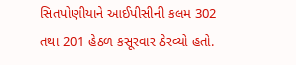સિતપોણીયાને આઈપીસીની કલમ 302 તથા 201 હેઠળ કસૂરવાર ઠેરવ્યો હતો.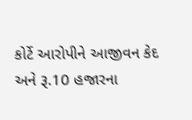કોર્ટે આરોપીને આજીવન કેદ અને રૂ.10 હજારના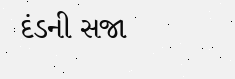દંડની સજા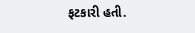ફટકારી હતી.